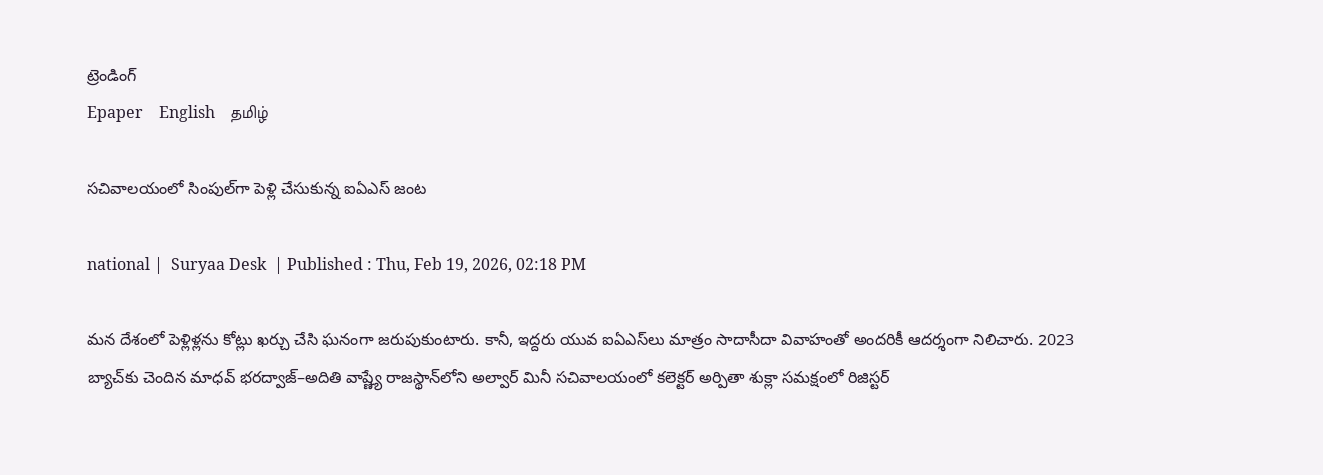ట్రెండింగ్
Epaper    English    தமிழ்

సచివాలయంలో సింపుల్‌గా పెళ్లి చేసుకున్న ఐఏఎస్ జంట

national |  Suryaa Desk  | Published : Thu, Feb 19, 2026, 02:18 PM

మన దేశంలో పెళ్లిళ్లను కోట్లు ఖర్చు చేసి ఘనంగా జరుపుకుంటారు. కానీ, ఇద్దరు యువ ఐఏఎస్‌లు మాత్రం సాదాసీదా వివాహంతో అందరికీ ఆదర్శంగా నిలిచారు. 2023 బ్యాచ్‌కు చెందిన మాధవ్ భరద్వాజ్–అదితి వాష్ణ్యే రాజస్థాన్‌లోని అల్వార్ మినీ సచివాలయంలో కలెక్టర్ అర్పితా శుక్లా సమక్షంలో రిజిస్టర్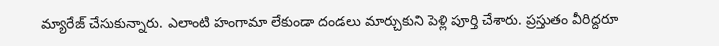మ్యారేజ్ చేసుకున్నారు. ఎలాంటి హంగామా లేకుండా దండలు మార్చుకుని పెళ్లి పూర్తి చేశారు. ప్రస్తుతం వీరిద్దరూ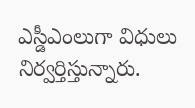ఎస్డీఎంలుగా విధులు నిర్వర్తిస్తున్నారు.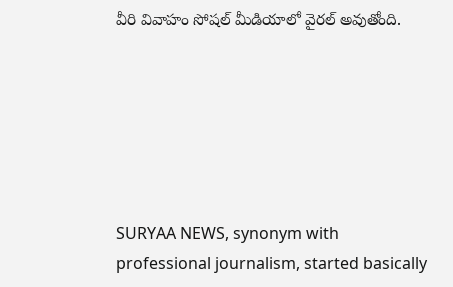వీరి వివాహం సోషల్ మీడియాలో వైరల్ అవుతోంది.






SURYAA NEWS, synonym with professional journalism, started basically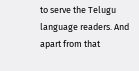to serve the Telugu language readers. And apart from that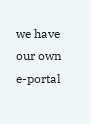we have our own e-portal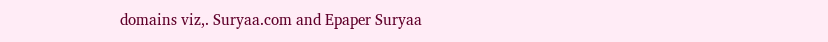domains viz,. Suryaa.com and Epaper Suryaa